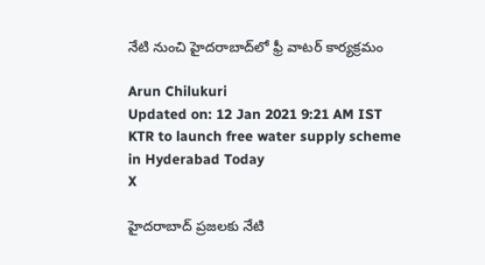నేటి నుంచి హైదరాబాద్‌లో ఫ్రీ వాటర్ కార్యక్రమం

Arun Chilukuri
Updated on: 12 Jan 2021 9:21 AM IST
KTR to launch free water supply scheme in Hyderabad Today
X

హైదరాబాద్ ప్రజలకు నేటి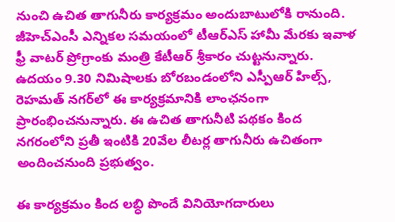నుంచి ఉచిత తాగునీరు కార్యక్రమం అందుబాటులోకి రానుంది. జీహెచ్‌ఎంసీ ఎన్నికల సమయంలో టీఆర్ఎస్ హామీ మేరకు ఇవాళ ఫ్రీ వాటర్ ప్రోగ్రాంకు మంత్రి కేటీఆర్ శ్రీకారం చుట్టనున్నారు. ఉదయం 9.30 నిమిషాలకు బోరబండంలోని ఎస్పీఆర్ హిల్స్‌, రెహమత్‌ నగర్‌లో ఈ కార్యక్రమానికి లాంఛనంగా ప్రారంభించనున్నారు. ఈ ఉచిత తాగునీటి పథకం కింద నగరంలోని ప్రతీ ఇంటికి 20వేల లీటర్ల తాగునీరు ఉచితంగా అందించనుంది ప్రభుత్వం.

ఈ కార్యక్రమం కింద లబ్ధి పొందే వినియోగదారులు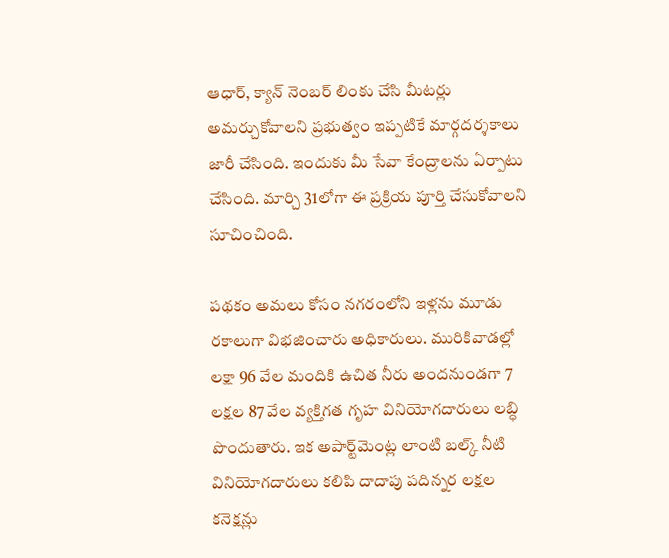ఆధార్, క్యాన్ నెంబర్‌ లింకు చేసి మీటర్లు అమర్చుకోవాలని ప్రభుత్వం ఇప్పటికే మార్గదర్శకాలు జారీ చేసింది. ఇందుకు మీ సేవా కేంద్రాలను ఏర్పాటు చేసింది. మార్చి 31లోగా ఈ ప్రక్రియ పూర్తి చేసుకోవాలని సూచించింది.

పథకం అమలు కోసం నగరంలోని ఇళ్లను మూడు రకాలుగా విభజించారు అధికారులు. మురికివాడల్లో లక్షా 96 వేల మందికి ఉచిత నీరు అందనుండగా 7 లక్షల 87 వేల వ్యక్తిగత గృహ వినియోగదారులు లబ్ధి పొందుతారు. ఇక అపార్ట్‌మెంట్ల లాంటి బల్క్ నీటి వినియోగదారులు కలిపి దాదాపు పదిన్నర లక్షల కనెక్షన్లు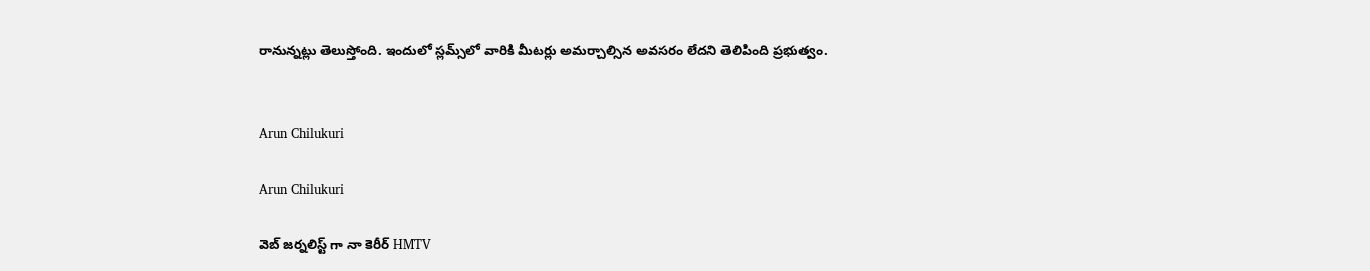రానున్నట్లు తెలుస్తోంది. ఇందులో స్లమ్స్‌లో వారికి మీటర్లు అమర్చాల్సిన అవసరం లేదని తెలిపింది ప్రభుత్వం.


Arun Chilukuri

Arun Chilukuri

వెబ్ జర్నలిస్ట్ గా నా కెరీర్ HMTV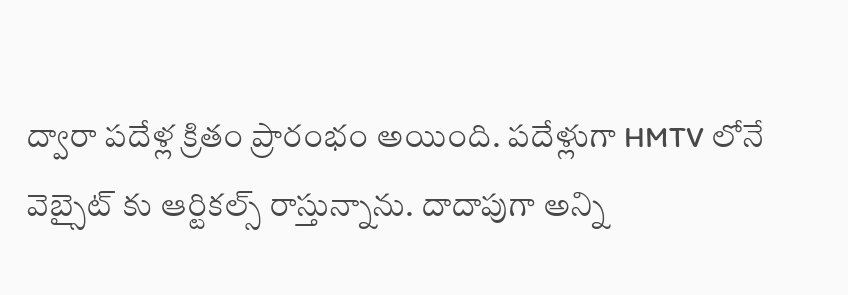ద్వారా పదేళ్ల క్రితం ప్రారంభం అయింది. పదేళ్లుగా HMTV లోనే వెబ్సైట్ కు ఆర్టికల్స్ రాస్తున్నాను. దాదాపుగా అన్ని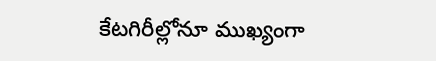కేటగిరీల్లోనూ ముఖ్యంగా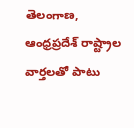తెలంగాణ, ఆంధ్రప్రదేశ్ రాష్ట్రాల వార్తలతో పాటు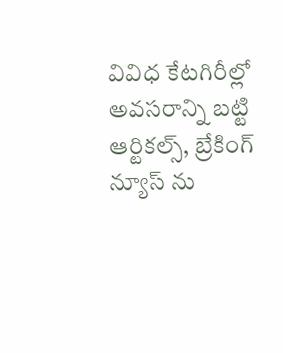వివిధ కేటగిరీల్లో అవసరాన్ని బట్టి ఆర్టికల్స్, బ్రేకింగ్ న్యూస్ ను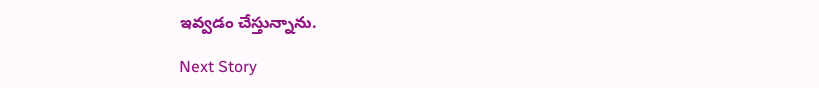ఇవ్వడం చేస్తున్నాను.

Next Story